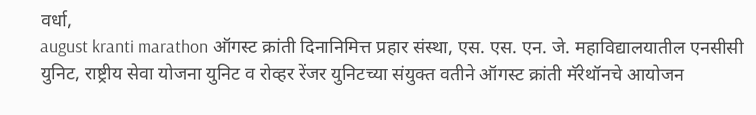वर्धा,
august kranti marathon ऑगस्ट क्रांती दिनानिमित्त प्रहार संस्था, एस. एस. एन. जे. महाविद्यालयातील एनसीसी युनिट, राष्ट्रीय सेवा योजना युनिट व रोव्हर रेंजर युनिटच्या संयुक्त वतीने ऑगस्ट क्रांती मॅरेथॉनचे आयोजन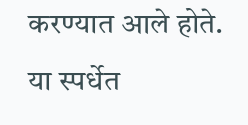करण्यात आले होते. या स्पर्धेत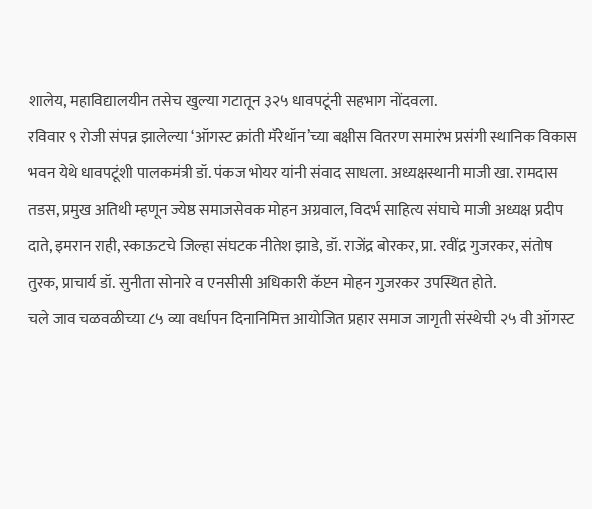शालेय, महाविद्यालयीन तसेच खुल्या गटातून ३२५ धावपटूंनी सहभाग नोंदवला.
रविवार ९ रोजी संपन्न झालेल्या ‘ऑगस्ट क्रांती मॅरेथॉन’च्या बक्षीस वितरण समारंभ प्रसंगी स्थानिक विकास भवन येथे धावपटूंशी पालकमंत्री डॉ. पंकज भोयर यांनी संवाद साधला. अध्यक्षस्थानी माजी खा. रामदास तडस, प्रमुख अतिथी म्हणून ज्येष्ठ समाजसेवक मोहन अग्रवाल, विदर्भ साहित्य संघाचे माजी अध्यक्ष प्रदीप दाते, इमरान राही, स्काऊटचे जिल्हा संघटक नीतेश झाडे, डॉ. राजेंद्र बोरकर, प्रा. रवींद्र गुजरकर, संतोष तुरक, प्राचार्य डॉ. सुनीता सोनारे व एनसीसी अधिकारी कॅप्टन मोहन गुजरकर उपस्थित होते.
चले जाव चळवळीच्या ८५ व्या वर्धापन दिनानिमित्त आयोजित प्रहार समाज जागृती संस्थेची २५ वी ऑगस्ट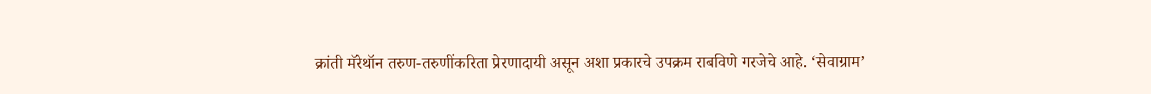क्रांती मॅरेथॉन तरुण-तरुणींकरिता प्रेरणादायी असून अशा प्रकारचे उपक्रम राबविणे गरजेचे आहे. ‘सेवाग्राम’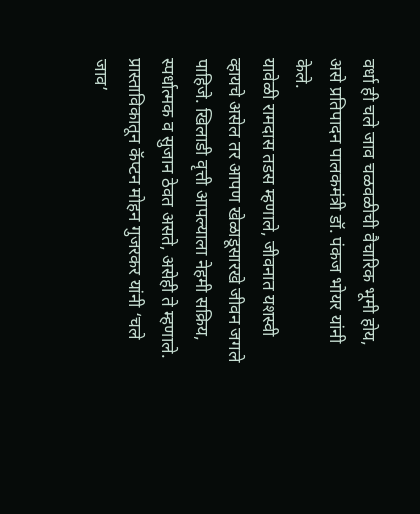वर्धा ही चले जाव चळवळीची वैचारिक भूमी होय, असे प्रतिपादन पालकमंत्री डॉ. पंकज भोयर यांनी केले.
यावेळी रामदास तडस म्हणाले, जीवनात यशस्वी व्हायचे असेल तर आपण खेळाडूसारखे जीवन जगले पाहिजे. खिलाडी वृत्ती आपल्याला नेहमी सक्रिय, स्पर्धात्मक व सुजान ठेवत असते, असेही ते म्हणाले. प्रास्ताविकातून कॅप्टन मोहन गुजरकर यांनी ‘चले जाव’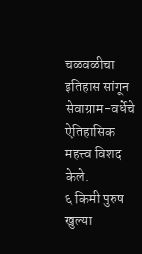चळवळीचा इतिहास सांगून सेवाग्राम-वर्धेचे ऐतिहासिक महत्त्व विशद केले.
६ किमी पुरुष खुल्या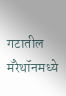गटातील मॅरेथॉनमध्ये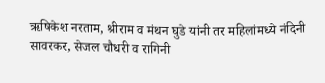ऋषिकेश नरताम, श्रीराम व मंथन घुडे यांनी तर महिलांमध्ये नंदिनी सावरकर, सेजल चौधरी व रागिनी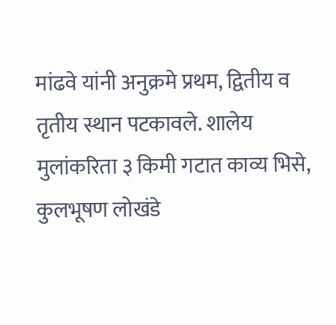मांढवे यांनी अनुक्रमे प्रथम, द्वितीय व तृतीय स्थान पटकावले. शालेय मुलांकरिता ३ किमी गटात काव्य भिसे, कुलभूषण लोखंडे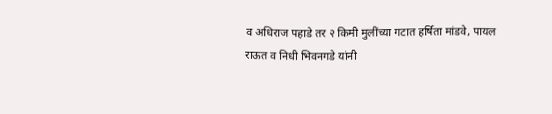व अधिराज पहाडे तर २ किमी मुलींच्या गटात हर्षिता मांडवे, पायल राऊत व निधी भिवनगडे यांनी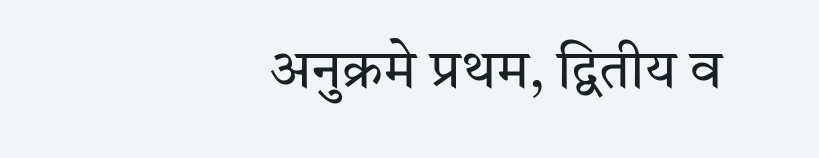अनुक्रमे प्रथम, द्वितीय व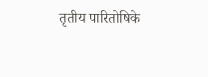तृतीय पारितोषिके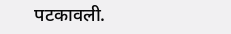पटकावली.